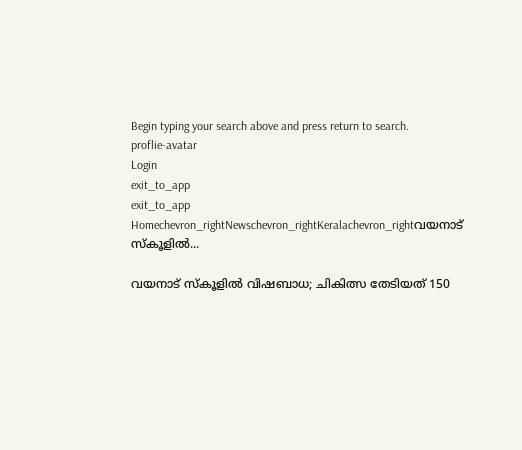Begin typing your search above and press return to search.
proflie-avatar
Login
exit_to_app
exit_to_app
Homechevron_rightNewschevron_rightKeralachevron_rightവയനാട് സ്കൂളിൽ...

വയനാട് സ്കൂളിൽ വിഷബാധ; ചികിത്സ തേടിയത് 150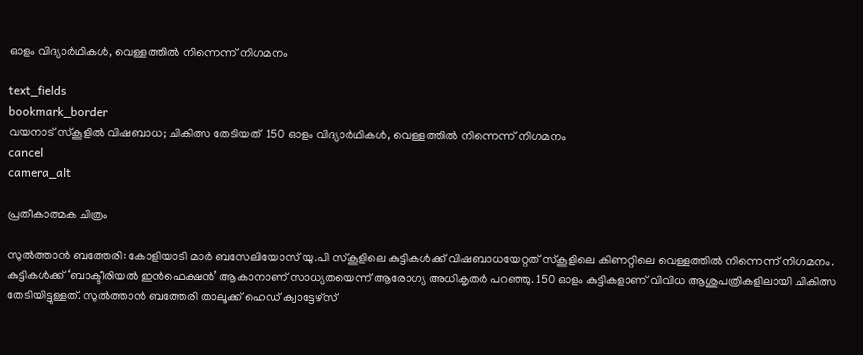ഓളം വിദ്യാർഥികൾ, വെള്ളത്തിൽ നിന്നെന്ന് നിഗമനം

text_fields
bookmark_border
വയനാട് സ്കൂളിൽ വിഷബാധ; ചികിത്സ തേടിയത്  150 ഓളം വിദ്യാർഥികൾ, വെള്ളത്തിൽ നിന്നെന്ന് നിഗമനം
cancel
camera_alt

പ്രതീകാത്മക ചിത്രം

സുൽത്താൻ ബത്തേരി: കോളിയാടി മാർ ബസേലിയോസ് യു.പി സ്കൂളിലെ കുട്ടികൾക്ക് വിഷബാധയേറ്റത് സ്കൂളിലെ കിണറ്റിലെ വെള്ളത്തിൽ നിന്നെന്ന് നിഗമനം. കുട്ടികൾക്ക് ‘ബാക്ടീരിയൽ ഇൻഫെക്ഷൻ’ ആകാനാണ് സാധ്യതയെന്ന് ആരോഗ്യ അധികൃതർ പറഞ്ഞു. 150 ഓളം കുട്ടികളാണ് വിവിധ ആശുപത്രികളിലായി ചികിത്സ തേടിയിട്ടുള്ളത്. സുൽത്താൻ ബത്തേരി താലൂക്ക് ഹെഡ് ക്വാട്ടേഴ്സ്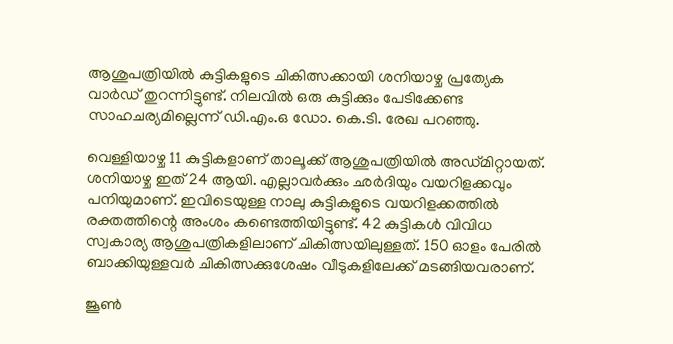ആശുപത്രിയിൽ കുട്ടികളുടെ ചികിത്സക്കായി ശനിയാഴ്ച പ്രത്യേക വാർഡ് തുറന്നിട്ടുണ്ട്. നിലവിൽ ഒരു കുട്ടിക്കും പേടിക്കേണ്ട സാഹചര്യമില്ലെന്ന് ഡി.എം.ഒ ഡോ. കെ.ടി. രേഖ പറഞ്ഞു.

വെള്ളിയാഴ്ച 11 കുട്ടികളാണ് താലൂക്ക് ആശുപത്രിയിൽ അഡ്മിറ്റായത്. ശനിയാഴ്ച ഇത് 24 ആയി. എല്ലാവർക്കും ഛർദിയും വയറിളക്കവും പനിയുമാണ്. ഇവിടെയുള്ള നാലു കുട്ടികളുടെ വയറിളക്കത്തിൽ രക്തത്തിന്റെ അംശം കണ്ടെത്തിയിട്ടുണ്ട്. 42 കുട്ടികൾ വിവിധ സ്വകാര്യ ആശുപത്രികളിലാണ് ചികിത്സയിലുള്ളത്. 150 ഓളം പേരിൽ ബാക്കിയുള്ളവർ ചികിത്സക്കുശേഷം വീടുകളിലേക്ക് മടങ്ങിയവരാണ്.

ജൂൺ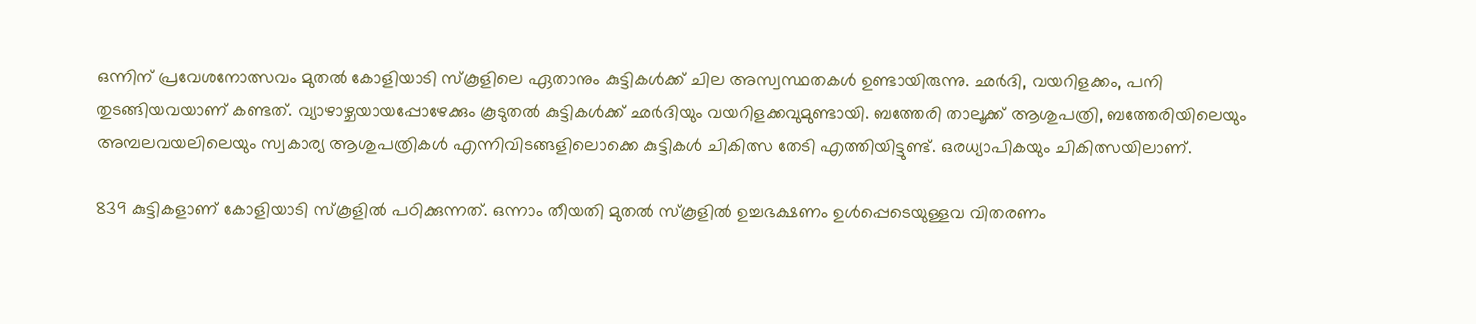ഒന്നിന് പ്രവേശനോത്സവം മുതൽ കോളിയാടി സ്കൂളിലെ ഏതാനും കുട്ടികൾക്ക് ചില അസ്വസ്ഥതകൾ ഉണ്ടായിരുന്നു. ഛർദി, വയറിളക്കം, പനി തുടങ്ങിയവയാണ് കണ്ടത്. വ്യാഴാഴ്ചയായപ്പോഴേക്കും കൂടുതൽ കുട്ടികൾക്ക് ഛർദിയും വയറിളക്കവുമുണ്ടായി. ബത്തേരി താലൂക്ക് ആശുപത്രി, ബത്തേരിയിലെയും അമ്പലവയലിലെയും സ്വകാര്യ ആശുപത്രികൾ എന്നിവിടങ്ങളിലൊക്കെ കുട്ടികൾ ചികിത്സ തേടി എത്തിയിട്ടുണ്ട്. ഒരധ്യാപികയും ചികിത്സയിലാണ്.

839 കുട്ടികളാണ് കോളിയാടി സ്കൂളിൽ പഠിക്കുന്നത്. ഒന്നാം തീയതി മുതൽ സ്കൂളിൽ ഉച്ചഭക്ഷണം ഉൾപ്പെടെയുള്ളവ വിതരണം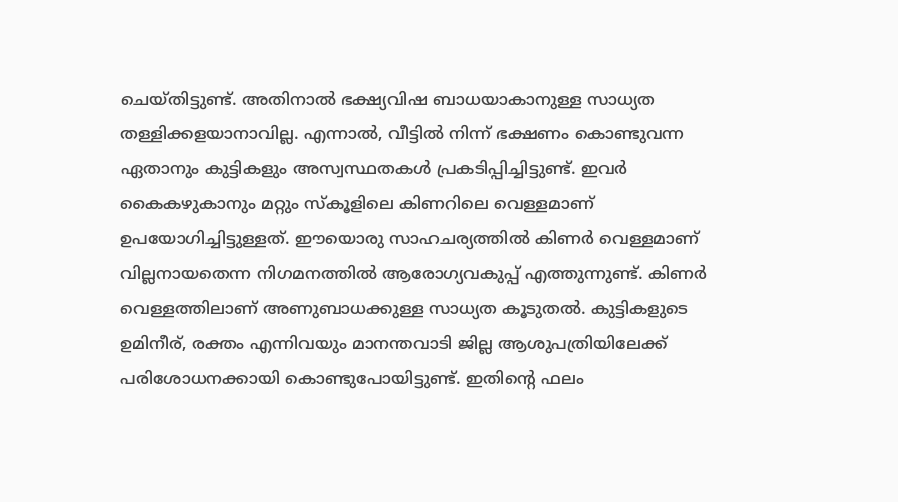ചെയ്തിട്ടുണ്ട്. അതിനാൽ ഭക്ഷ്യവിഷ ബാധയാകാനുള്ള സാധ്യത തള്ളിക്കളയാനാവില്ല. എന്നാൽ, വീട്ടിൽ നിന്ന് ഭക്ഷണം കൊണ്ടുവന്ന ഏതാനും കുട്ടികളും അസ്വസ്ഥതകൾ പ്രകടിപ്പിച്ചിട്ടുണ്ട്. ഇവർ കൈകഴുകാനും മറ്റും സ്കൂളിലെ കിണറിലെ വെള്ളമാണ് ഉപയോഗിച്ചിട്ടുള്ളത്. ഈയൊരു സാഹചര്യത്തിൽ കിണർ വെള്ളമാണ് വില്ലനായതെന്ന നിഗമനത്തിൽ ആരോഗ്യവകുപ്പ് എത്തുന്നുണ്ട്. കിണർ വെള്ളത്തിലാണ് അണുബാധക്കുള്ള സാധ്യത കൂടുതൽ. കുട്ടികളുടെ ഉമിനീര്, രക്തം എന്നിവയും മാനന്തവാടി ജില്ല ആശുപത്രിയിലേക്ക് പരിശോധനക്കായി കൊണ്ടുപോയിട്ടുണ്ട്. ഇതിന്റെ ഫലം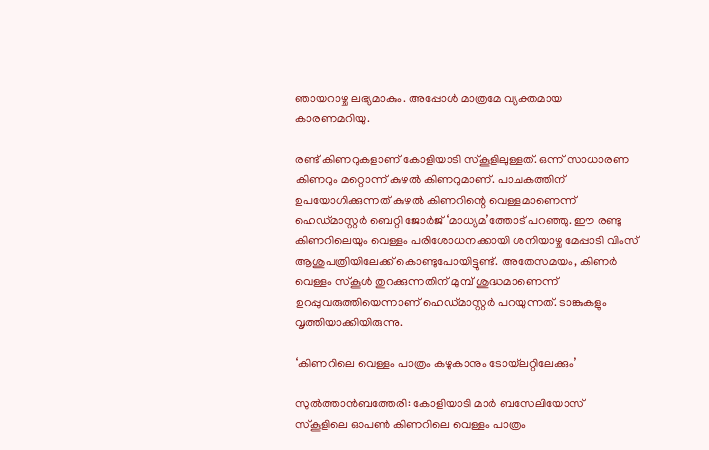ഞായറാഴ്ച ലഭ്യമാകും. അപ്പോൾ മാത്രമേ വ്യക്തമായ കാരണമറിയു.

രണ്ട് കിണറുകളാണ് കോളിയാടി സ്കൂളിലുള്ളത്. ഒന്ന് സാധാരണ കിണറും മറ്റൊന്ന് കുഴൽ കിണറുമാണ്. പാചകത്തിന് ഉപയോഗിക്കുന്നത് കുഴൽ കിണറിന്റെ വെള്ളമാണെന്ന് ഹെഡ്മാസ്റ്റർ ബെറ്റി ജോർജ് ‘മാധ്യമ’ത്തോട് പറഞ്ഞു. ഈ രണ്ടു കിണറിലെയും വെള്ളം പരിശോധനക്കായി ശനിയാഴ്ച മേപ്പാടി വിംസ് ആശുപത്രിയിലേക്ക് കൊണ്ടുപോയിട്ടുണ്ട്. അതേസമയം, കിണർ വെള്ളം സ്കൂൾ തുറക്കുന്നതിന് മുമ്പ് ശുദ്ധമാണെന്ന് ഉറപ്പുവരുത്തിയെന്നാണ് ഹെഡ്മാസ്റ്റർ പറയുന്നത്. ടാങ്കുകളും വൃത്തിയാക്കിയിരുന്നു.

‘കിണറിലെ വെള്ളം പാത്രം കഴുകാനും ടോയ്‌ലറ്റിലേക്കും’

സുൽത്താൻബത്തേരി: കോളിയാടി മാർ ബസേലിയോസ് സ്കൂളിലെ ഓപൺ കിണറിലെ വെള്ളം പാത്രം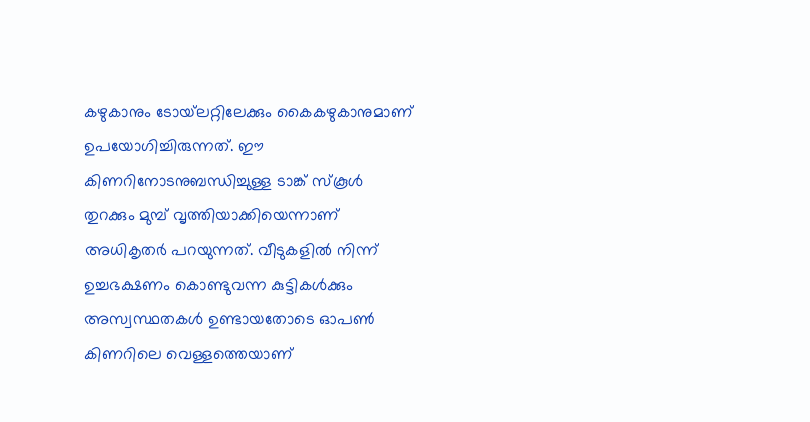കഴുകാനും ടോയ്‌ലറ്റിലേക്കും കൈകഴുകാനുമാണ് ഉപയോഗിച്ചിരുന്നത്. ഈ കിണറിനോടനുബന്ധിച്ചുള്ള ടാങ്ക് സ്കൂൾ തുറക്കും മുമ്പ് വൃത്തിയാക്കിയെന്നാണ് അധികൃതർ പറയുന്നത്. വീടുകളിൽ നിന്ന് ഉച്ചഭക്ഷണം കൊണ്ടുവന്ന കുട്ടികൾക്കും അസ്വസ്ഥതകൾ ഉണ്ടായതോടെ ഓപൺ കിണറിലെ വെള്ളത്തെയാണ്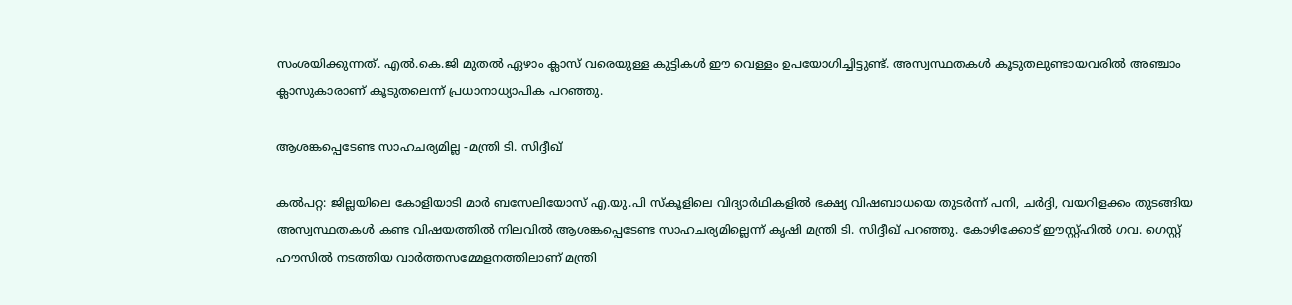സംശയിക്കുന്നത്. എൽ.കെ.ജി മുതൽ ഏഴാം ക്ലാസ് വരെയുള്ള കുട്ടികൾ ഈ വെള്ളം ഉപയോഗിച്ചിട്ടുണ്ട്. അസ്വസ്ഥതകൾ കൂടുതലുണ്ടായവരിൽ അഞ്ചാം ക്ലാസുകാരാണ് കൂടുതലെന്ന് പ്രധാനാധ്യാപിക പറഞ്ഞു.

ആശങ്കപ്പെടേണ്ട സാഹചര്യമില്ല -മന്ത്രി ടി. സിദ്ദീഖ്

കൽപറ്റ: ജില്ലയിലെ കോളിയാടി മാര്‍ ബസേലിയോസ് എ.യു.പി സ്‌കൂളിലെ വിദ്യാർഥികളില്‍ ഭക്ഷ്യ വിഷബാധയെ തുടർന്ന് പനി, ചര്‍ദ്ദി, വയറിളക്കം തുടങ്ങിയ അസ്വസ്ഥതകള്‍ കണ്ട വിഷയത്തില്‍ നിലവില്‍ ആശങ്കപ്പെടേണ്ട സാഹചര്യമില്ലെന്ന് കൃഷി മന്ത്രി ടി. സിദ്ദീഖ് പറഞ്ഞു. കോഴിക്കോട് ഈസ്റ്റ്ഹില്‍ ഗവ. ഗെസ്റ്റ് ഹൗസില്‍ നടത്തിയ വാര്‍ത്തസമ്മേളനത്തിലാണ് മന്ത്രി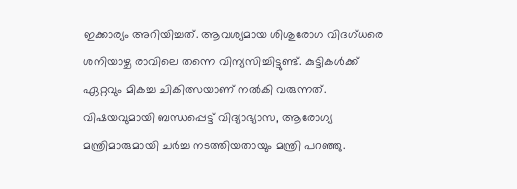ഇക്കാര്യം അറിയിച്ചത്. ആവശ്യമായ ശിശുരോഗ വിദഗ്ധരെ ശനിയാഴ്ച രാവിലെ തന്നെ വിന്യസിച്ചിട്ടുണ്ട്. കുട്ടികൾക്ക് ഏറ്റവും മികച്ച ചികിത്സയാണ് നല്‍കി വരുന്നത്. വിഷയവുമായി ബന്ധപ്പെട്ട് വിദ്യാഭ്യാസ, ആരോഗ്യ മന്ത്രിമാരുമായി ചര്‍ച്ച നടത്തിയതായും മന്ത്രി പറഞ്ഞു.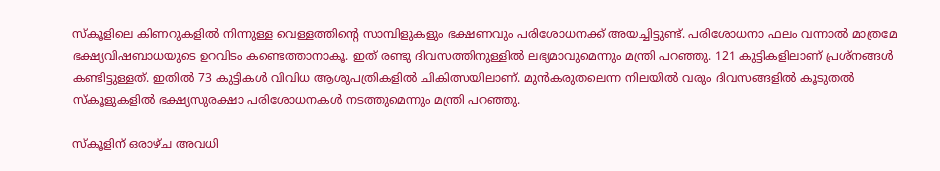സ്കൂളിലെ കിണറുകളിൽ നിന്നുള്ള വെള്ളത്തിന്റെ സാമ്പിളുകളും ഭക്ഷണവും പരിശോധനക്ക് അയച്ചിട്ടുണ്ട്. പരിശോധനാ ഫലം വന്നാല്‍ മാത്രമേ ഭക്ഷ്യവിഷബാധയുടെ ഉറവിടം കണ്ടെത്താനാകൂ. ഇത് രണ്ടു ദിവസത്തിനുള്ളില്‍ ലഭ്യമാവുമെന്നും മന്ത്രി പറഞ്ഞു. 121 കുട്ടികളിലാണ് പ്രശ്‌നങ്ങള്‍ കണ്ടിട്ടുള്ളത്. ഇതില്‍ 73 കുട്ടികള്‍ വിവിധ ആശുപത്രികളില്‍ ചികിത്സയിലാണ്. മുന്‍കരുതലെന്ന നിലയിൽ വരും ദിവസങ്ങളില്‍ കൂടുതല്‍ സ്‌കൂളുകളില്‍ ഭക്ഷ്യസുരക്ഷാ പരിശോധനകള്‍ നടത്തുമെന്നും മന്ത്രി പറഞ്ഞു.

സ്കൂളിന് ഒരാഴ്ച അവധി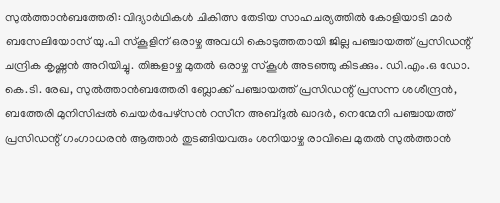സുൽത്താൻബത്തേരി: വിദ്യാർഥികൾ ചികിത്സ തേടിയ സാഹചര്യത്തിൽ കോളിയാടി മാർ ബസേലിയോസ് യു.പി സ്കൂളിന് ഒരാഴ്ച അവധി കൊടുത്തതായി ജില്ല പഞ്ചായത്ത് പ്രസിഡന്റ് ചന്ദ്രിക കൃഷ്ണൻ അറിയിച്ചു. തിങ്കളാഴ്ച മുതൽ ഒരാഴ്ച സ്കൂൾ അടഞ്ഞു കിടക്കും. ഡി.എം.ഒ ഡോ. കെ.ടി. രേഖ, സുൽത്താൻബത്തേരി ബ്ലോക്ക് പഞ്ചായത്ത് പ്രസിഡന്റ് പ്രസന്ന ശശീന്ദ്രൻ, ബത്തേരി മുനിസിപ്പൽ ചെയർപേഴ്സൻ റസീന അബ്ദുൽ ഖാദർ, നെന്മേനി പഞ്ചായത്ത് പ്രസിഡന്റ് ഗംഗാധരൻ ആത്താർ തുടങ്ങിയവരും ശനിയാഴ്ച രാവിലെ മുതൽ സുൽത്താൻ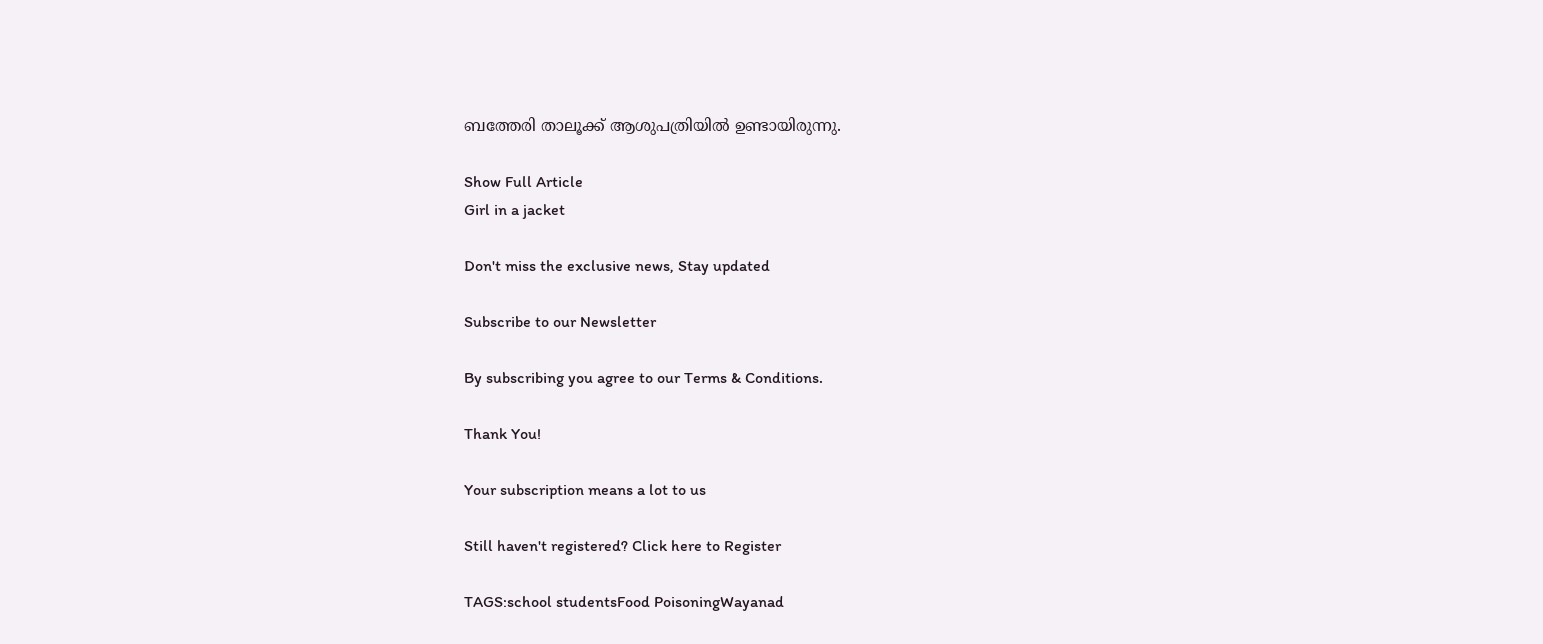ബത്തേരി താലൂക്ക് ആശുപത്രിയിൽ ഉണ്ടായിരുന്നു.

Show Full Article
Girl in a jacket

Don't miss the exclusive news, Stay updated

Subscribe to our Newsletter

By subscribing you agree to our Terms & Conditions.

Thank You!

Your subscription means a lot to us

Still haven't registered? Click here to Register

TAGS:school studentsFood PoisoningWayanad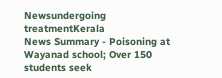Newsundergoing treatmentKerala
News Summary - Poisoning at Wayanad school; Over 150 students seek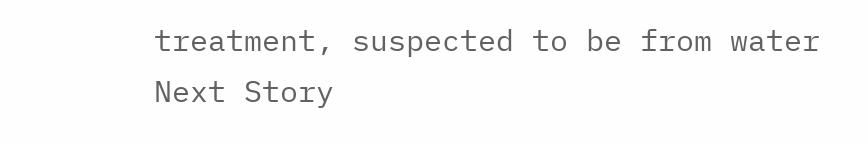treatment, suspected to be from water
Next Story